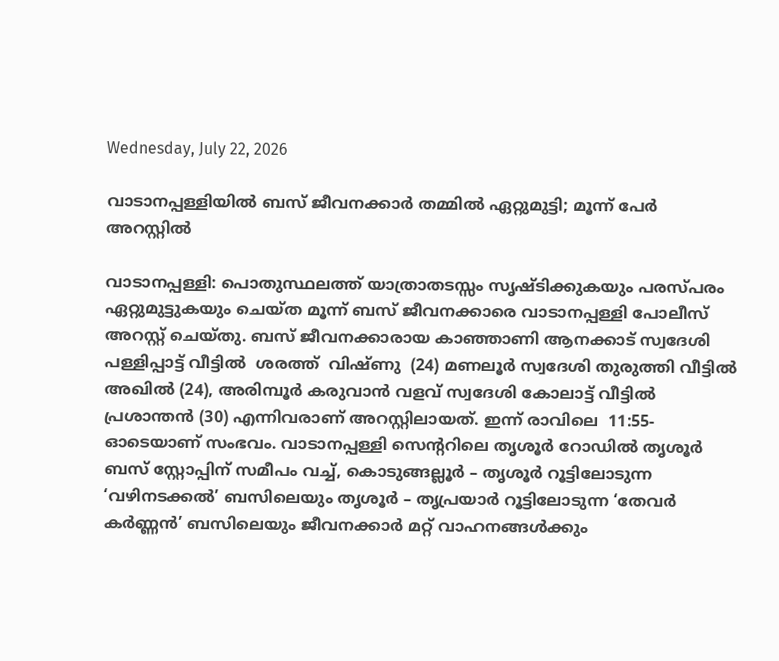Wednesday, July 22, 2026

വാടാനപ്പള്ളിയിൽ ബസ് ജീവനക്കാർ തമ്മിൽ ഏറ്റുമുട്ടി; മൂന്ന് പേർ അറസ്റ്റിൽ

വാടാനപ്പള്ളി: പൊതുസ്ഥലത്ത് യാത്രാതടസ്സം സൃഷ്ടിക്കുകയും പരസ്പരം ഏറ്റുമുട്ടുകയും ചെയ്ത മൂന്ന് ബസ് ജീവനക്കാരെ വാടാനപ്പള്ളി പോലീസ് അറസ്റ്റ് ചെയ്തു. ബസ് ജീവനക്കാരായ കാഞ്ഞാണി ആനക്കാട് സ്വദേശി പള്ളിപ്പാട്ട് വീട്ടിൽ  ശരത്ത്  വിഷ്ണു  (24) മണലൂർ സ്വദേശി തുരുത്തി വീട്ടിൽ അഖിൽ (24), അരിമ്പൂർ കരുവാൻ വളവ് സ്വദേശി കോലാട്ട് വീട്ടിൽ പ്രശാന്തൻ (30) എന്നിവരാണ് അറസ്റ്റിലായത്. ഇന്ന് രാവിലെ  11:55-ഓടെയാണ് സംഭവം. വാടാനപ്പള്ളി സെന്ററിലെ തൃശൂർ റോഡിൽ തൃശൂർ ബസ് സ്റ്റോപ്പിന് സമീപം വച്ച്, കൊടുങ്ങല്ലൂർ – തൃശൂർ റൂട്ടിലോടുന്ന ‘വഴിനടക്കൽ’ ബസിലെയും തൃശൂർ – തൃപ്രയാർ റൂട്ടിലോടുന്ന ‘തേവർ കർണ്ണൻ’ ബസിലെയും ജീവനക്കാർ മറ്റ് വാഹനങ്ങൾക്കും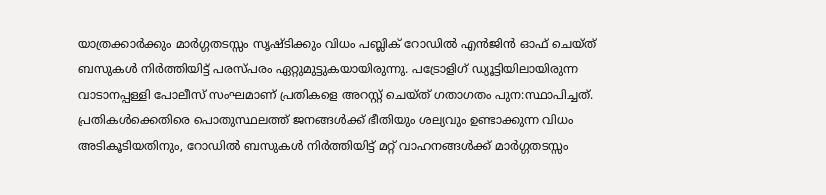യാത്രക്കാർക്കും മാർഗ്ഗതടസ്സം സൃഷ്ടിക്കും വിധം പബ്ലിക് റോഡിൽ എൻജിൻ ഓഫ് ചെയ്ത് ബസുകൾ നിർത്തിയിട്ട് പരസ്പരം ഏറ്റുമുട്ടുകയായിരുന്നു. പട്രോളിഗ് ഡ്യൂട്ടിയിലായിരുന്ന വാടാനപ്പള്ളി പോലീസ് സംഘമാണ് പ്രതികളെ അറസ്റ്റ് ചെയ്ത് ഗതാഗതം പുന:സ്ഥാപിച്ചത്.  പ്രതികൾക്കെതിരെ പൊതുസ്ഥലത്ത് ജനങ്ങൾക്ക് ഭീതിയും ശല്യവും ഉണ്ടാക്കുന്ന വിധം അടികൂടിയതിനും, റോഡിൽ ബസുകൾ നിർത്തിയിട്ട് മറ്റ് വാഹനങ്ങൾക്ക് മാർഗ്ഗതടസ്സം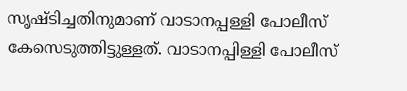സൃഷ്ടിച്ചതിനുമാണ് വാടാനപ്പള്ളി പോലീസ് കേസെടുത്തിട്ടുള്ളത്. വാടാനപ്പിള്ളി പോലീസ്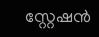സ്റ്റേഷൻ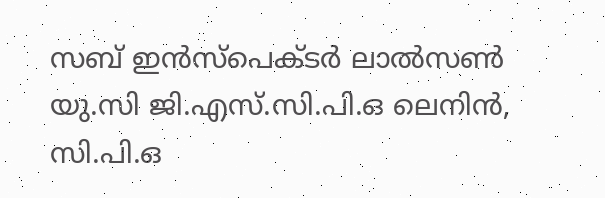സബ് ഇൻസ്പെക്ടർ ലാൽസൺ യു.സി ജി.എസ്.സി.പി.ഒ ലെനിൻ, സി.പി.ഒ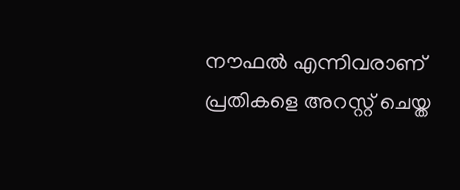നൗഫൽ എന്നിവരാണ് പ്രതികളെ അറസ്റ്റ് ചെയ്ത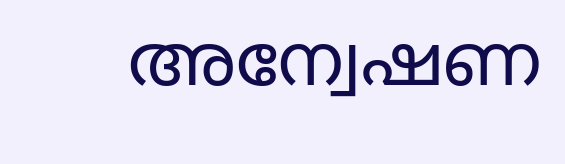അന്വേഷണ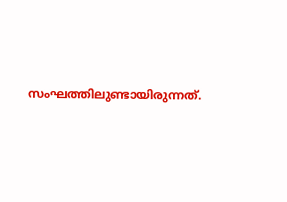സംഘത്തിലുണ്ടായിരുന്നത്.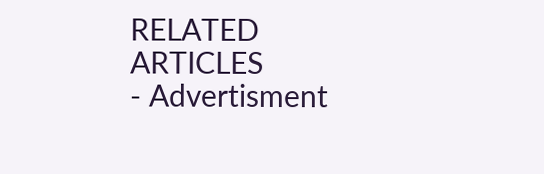RELATED ARTICLES
- Advertisment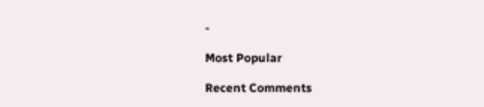-

Most Popular

Recent Comments